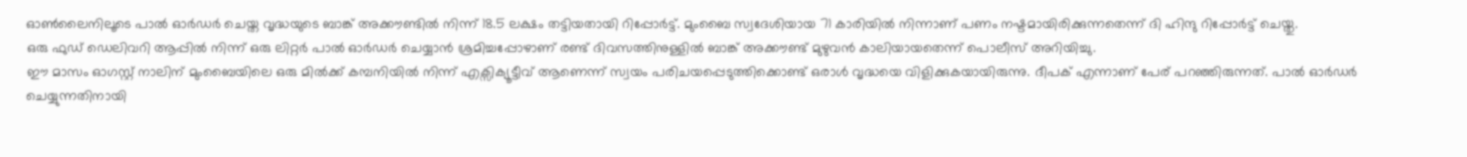ഓൺലൈനിലൂടെ പാൽ ഓർഡർ ചെയ്ത വൃദ്ധയുടെ ബാങ്ക് അക്കൗണ്ടിൽ നിന്ന് 18.5 ലക്ഷം തട്ടിയതായി റിപ്പോർട്ട്. മുംബൈ സ്വദേശിയായ 71 കാരിയിൽ നിന്നാണ് പണം നഷ്ടമായിരിക്കുന്നതെന്ന് ദി ഹിന്ദു റിപ്പോർട്ട് ചെയ്തു.
ഒരു ഫുഡ് ഡെലിവറി ആപ്പിൽ നിന്ന് ഒരു ലിറ്റർ പാൽ ഓർഡർ ചെയ്യാൻ ശ്രമിച്ചപ്പോഴാണ് രണ്ട് ദിവസത്തിനുള്ളിൽ ബാങ്ക് അക്കൗണ്ട് മുഴുവൻ കാലിയായതെന്ന് പൊലീസ് അറിയിച്ചു.
ഈ മാസം ഓഗസ്റ്റ് നാലിന് മുംബൈയിലെ ഒരു മിൽക്ക് കമ്പനിയിൽ നിന്ന് എക്സിക്യൂട്ടീവ് ആണെന്ന് സ്വയം പരിചയപ്പെടുത്തിക്കൊണ്ട് ഒരാൾ വൃദ്ധയെ വിളിക്കുകയായിരുന്നു. ദീപക് എന്നാണ് പേര് പറഞ്ഞിരുന്നത്. പാൽ ഓർഡർ ചെയ്യുന്നതിനായി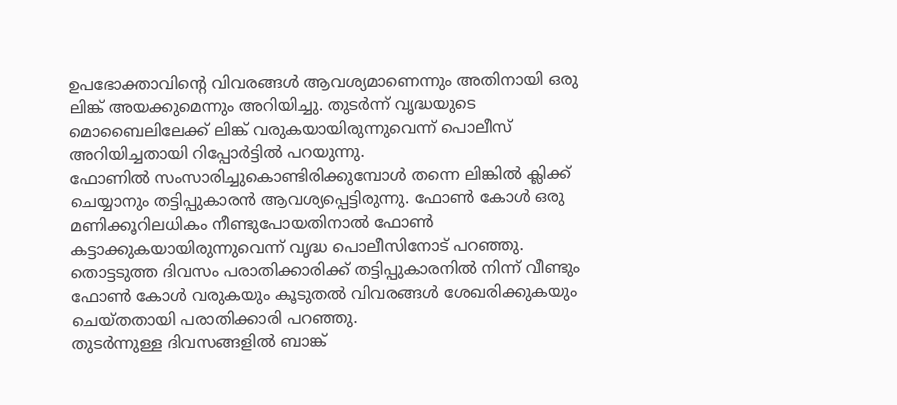ഉപഭോക്താവിന്റെ വിവരങ്ങൾ ആവശ്യമാണെന്നും അതിനായി ഒരു ലിങ്ക് അയക്കുമെന്നും അറിയിച്ചു. തുടർന്ന് വൃദ്ധയുടെ മൊബൈലിലേക്ക് ലിങ്ക് വരുകയായിരുന്നുവെന്ന് പൊലീസ് അറിയിച്ചതായി റിപ്പോർട്ടിൽ പറയുന്നു.
ഫോണിൽ സംസാരിച്ചുകൊണ്ടിരിക്കുമ്പോൾ തന്നെ ലിങ്കിൽ ക്ലിക്ക് ചെയ്യാനും തട്ടിപ്പുകാരൻ ആവശ്യപ്പെട്ടിരുന്നു. ഫോൺ കോൾ ഒരു മണിക്കൂറിലധികം നീണ്ടുപോയതിനാൽ ഫോൺ കട്ടാക്കുകയായിരുന്നുവെന്ന് വൃദ്ധ പൊലീസിനോട് പറഞ്ഞു. തൊട്ടടുത്ത ദിവസം പരാതിക്കാരിക്ക് തട്ടിപ്പുകാരനിൽ നിന്ന് വീണ്ടും ഫോൺ കോൾ വരുകയും കൂടുതൽ വിവരങ്ങൾ ശേഖരിക്കുകയും ചെയ്തതായി പരാതിക്കാരി പറഞ്ഞു.
തുടർന്നുള്ള ദിവസങ്ങളിൽ ബാങ്ക്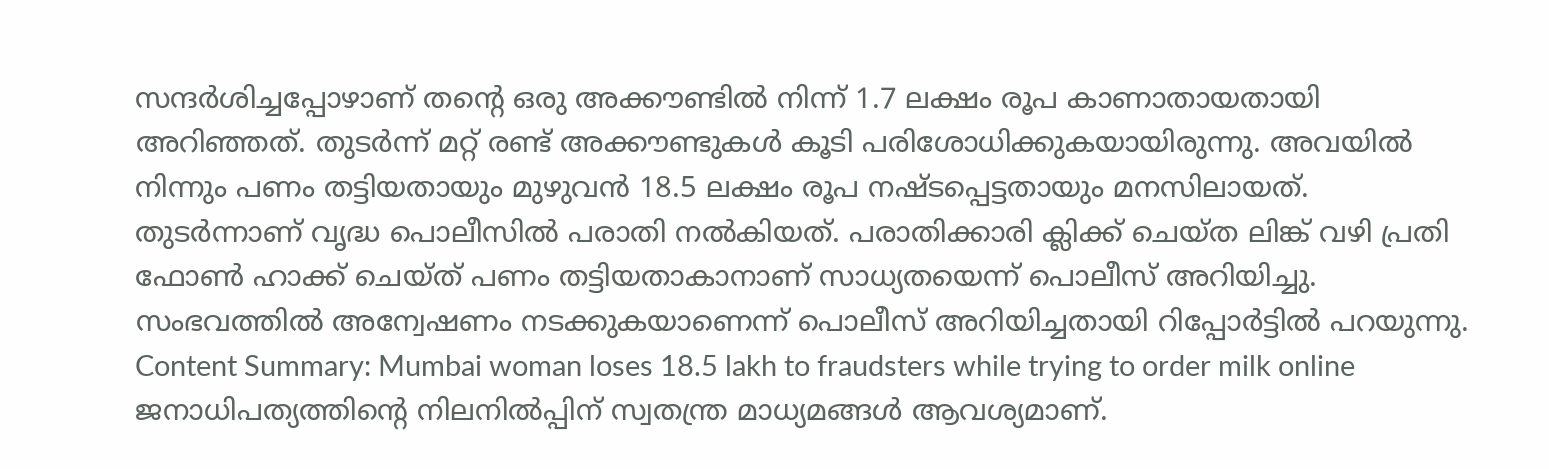സന്ദർശിച്ചപ്പോഴാണ് തന്റെ ഒരു അക്കൗണ്ടിൽ നിന്ന് 1.7 ലക്ഷം രൂപ കാണാതായതായി അറിഞ്ഞത്. തുടർന്ന് മറ്റ് രണ്ട് അക്കൗണ്ടുകൾ കൂടി പരിശോധിക്കുകയായിരുന്നു. അവയിൽ നിന്നും പണം തട്ടിയതായും മുഴുവൻ 18.5 ലക്ഷം രൂപ നഷ്ടപ്പെട്ടതായും മനസിലായത്.
തുടർന്നാണ് വൃദ്ധ പൊലീസിൽ പരാതി നൽകിയത്. പരാതിക്കാരി ക്ലിക്ക് ചെയ്ത ലിങ്ക് വഴി പ്രതി ഫോൺ ഹാക്ക് ചെയ്ത് പണം തട്ടിയതാകാനാണ് സാധ്യതയെന്ന് പൊലീസ് അറിയിച്ചു. സംഭവത്തിൽ അന്വേഷണം നടക്കുകയാണെന്ന് പൊലീസ് അറിയിച്ചതായി റിപ്പോർട്ടിൽ പറയുന്നു.
Content Summary: Mumbai woman loses 18.5 lakh to fraudsters while trying to order milk online
ജനാധിപത്യത്തിന്റെ നിലനിൽപ്പിന് സ്വതന്ത്ര മാധ്യമങ്ങൾ ആവശ്യമാണ്.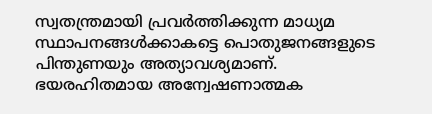സ്വതന്ത്രമായി പ്രവർത്തിക്കുന്ന മാധ്യമ സ്ഥാപനങ്ങൾക്കാകട്ടെ പൊതുജനങ്ങളുടെ പിന്തുണയും അത്യാവശ്യമാണ്. ഭയരഹിതമായ അന്വേഷണാത്മക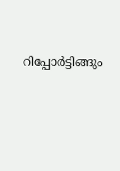റിപ്പോർട്ടിങ്ങും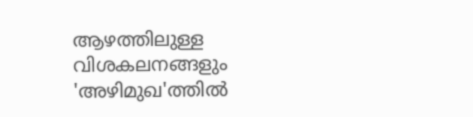ആഴത്തിലുള്ള വിശകലനങ്ങളും 'അഴിമുഖ'ത്തിൽ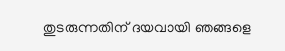തുടരുന്നതിന് ദയവായി ഞങ്ങളെ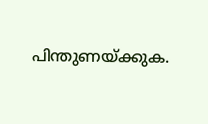പിന്തുണയ്ക്കുക.